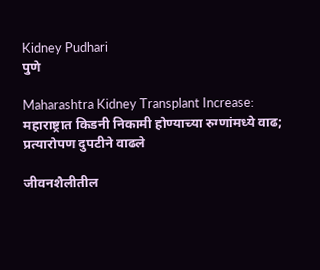Kidney Pudhari
पुणे

Maharashtra Kidney Transplant Increase: महाराष्ट्रात किडनी निकामी होण्याच्या रुग्णांमध्ये वाढ; प्रत्यारोपण दुपटीने वाढले

जीवनशैलीतील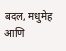बदल, मधुमेह आणि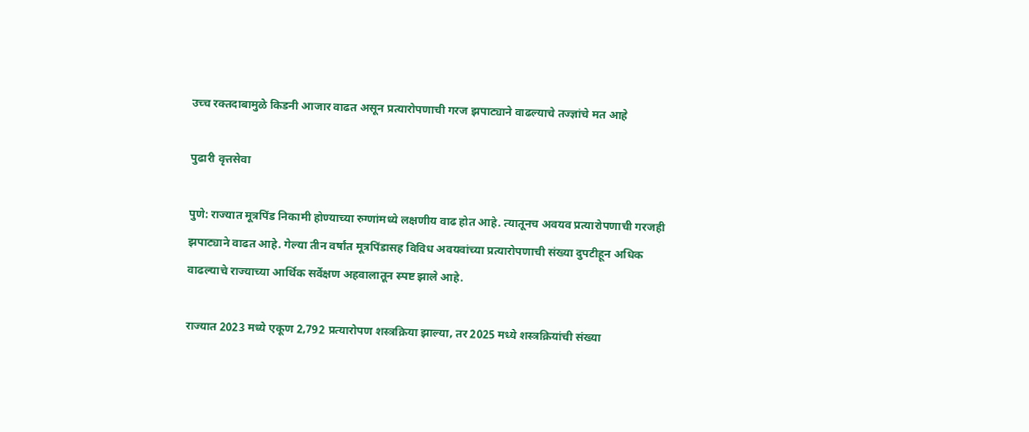उच्च रक्तदाबामुळे किडनी आजार वाढत असून प्रत्यारोपणाची गरज झपाट्याने वाढल्याचे तज्ज्ञांचे मत आहे

पुढारी वृत्तसेवा

पुणे: राज्यात मूत्रपिंड निकामी होण्याच्या रुग्णांमध्ये लक्षणीय वाढ होत आहे. त्यातूनच अवयव प्रत्यारोपणाची गरजही झपाट्याने वाढत आहे. गेल्या तीन वर्षांत मूत्रपिंडासह विविध अवयवांच्या प्रत्यारोपणाची संख्या दुपटीहून अधिक वाढल्याचे राज्याच्या आर्थिक सर्वेक्षण अहवालातून स्पष्ट झाले आहे.

राज्यात 2023 मध्ये एकूण 2,792 प्रत्यारोपण शस्त्रक्रिया झाल्या, तर 2025 मध्ये शस्त्रक्रियांची संख्या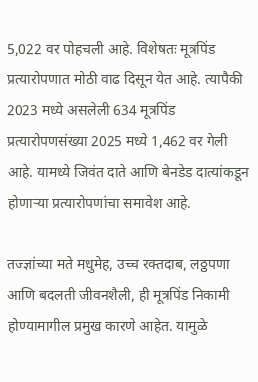5,022 वर पोहचली आहे. विशेषतः मूत्रपिंड प्रत्यारोपणात मोठी वाढ दिसून येत आहे. त्यापैकी 2023 मध्ये असलेली 634 मूत्रपिंड प्रत्यारोपणसंख्या 2025 मध्ये 1,462 वर गेली आहे. यामध्ये जिवंत दाते आणि बेनडेड दात्यांकडून होणाऱ्या प्रत्यारोपणांचा समावेश आहे.

तज्ज्ञांच्या मते मधुमेह, उच्च रक्तदाब, लठ्ठपणा आणि बदलती जीवनशैली, ही मूत्रपिंड निकामी होण्यामागील प्रमुख कारणे आहेत. यामुळे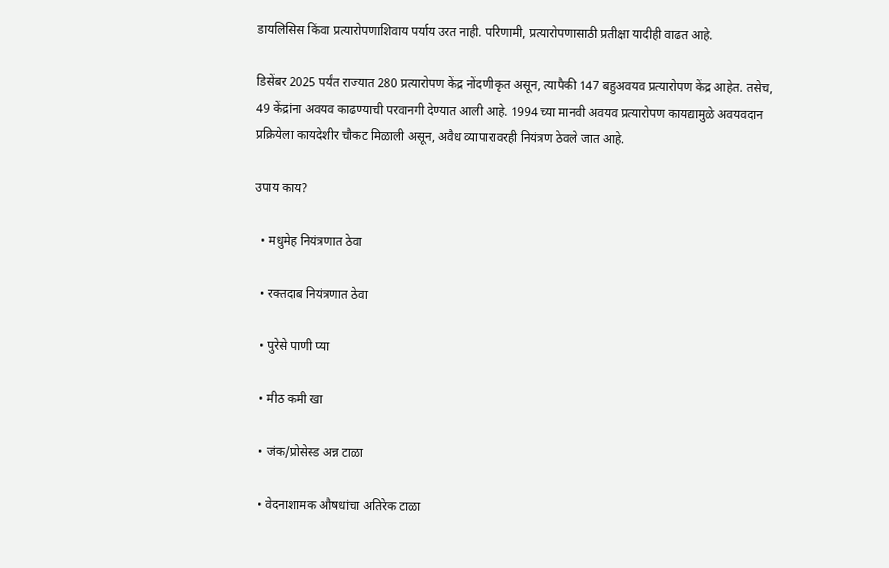डायलिसिस किंवा प्रत्यारोपणाशिवाय पर्याय उरत नाही. परिणामी, प्रत्यारोपणासाठी प्रतीक्षा यादीही वाढत आहे.

डिसेंबर 2025 पर्यंत राज्यात 280 प्रत्यारोपण केंद्र नोंदणीकृत असून, त्यापैकी 147 बहुअवयव प्रत्यारोपण केंद्र आहेत. तसेच, 49 केंद्रांना अवयव काढण्याची परवानगी देण्यात आली आहे. 1994 च्या मानवी अवयव प्रत्यारोपण कायद्यामुळे अवयवदान प्रक्रियेला कायदेशीर चौकट मिळाली असून, अवैध व्यापारावरही नियंत्रण ठेवले जात आहे.

उपाय काय?

  • मधुमेह नियंत्रणात ठेवा

  • रक्तदाब नियंत्रणात ठेवा

  • पुरेसे पाणी प्या

  • मीठ कमी खा

  • जंक/प्रोसेस्ड अन्न टाळा

  • वेदनाशामक औषधांचा अतिरेक टाळा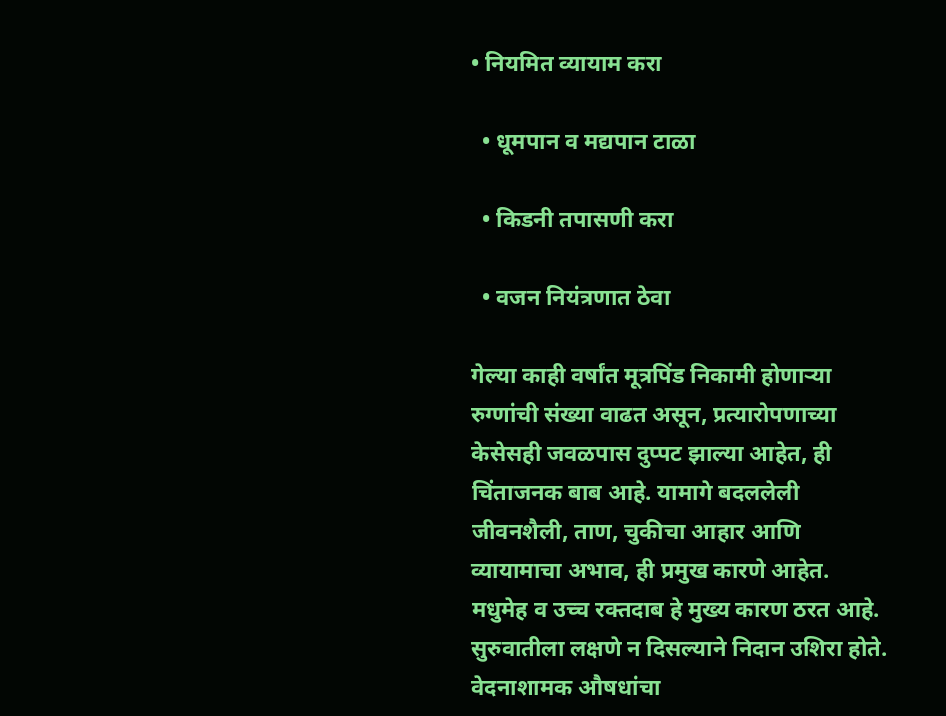• नियमित व्यायाम करा

  • धूमपान व मद्यपान टाळा

  • किडनी तपासणी करा

  • वजन नियंत्रणात ठेवा

गेल्या काही वर्षांत मूत्रपिंड निकामी होणाऱ्या रुग्णांची संख्या वाढत असून, प्रत्यारोपणाच्या केसेसही जवळपास दुप्पट झाल्या आहेत, ही चिंताजनक बाब आहे. यामागे बदललेली जीवनशैली, ताण, चुकीचा आहार आणि व्यायामाचा अभाव, ही प्रमुख कारणे आहेत. मधुमेह व उच्च रक्तदाब हे मुख्य कारण ठरत आहे. सुरुवातीला लक्षणे न दिसल्याने निदान उशिरा होते. वेदनाशामक औषधांचा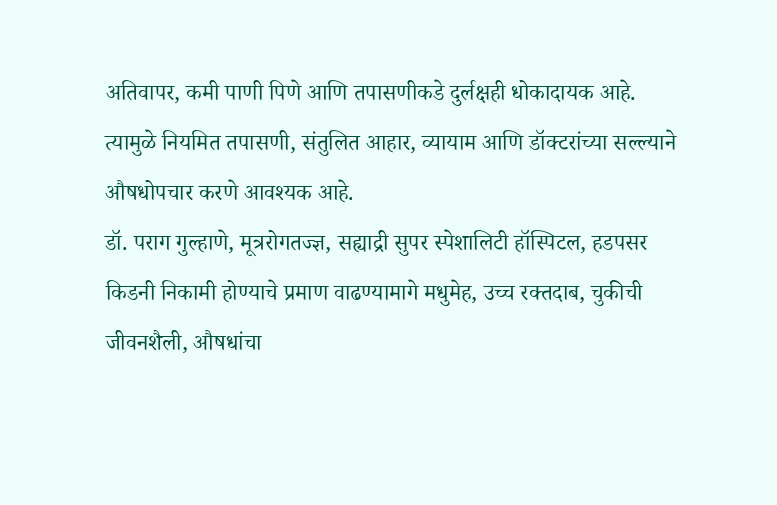अतिवापर, कमी पाणी पिणे आणि तपासणीकडे दुर्लक्षही धोकादायक आहे. त्यामुळे नियमित तपासणी, संतुलित आहार, व्यायाम आणि डॉक्टरांच्या सल्ल्याने औषधोपचार करणे आवश्यक आहे.
डॉ. पराग गुल्हाणे, मूत्ररोगतज्ज्ञ, सह्याद्री सुपर स्पेशालिटी हॉस्पिटल, हडपसर
किडनी निकामी होण्याचे प्रमाण वाढण्यामागे मधुमेह, उच्च रक्तदाब, चुकीची जीवनशैली, औषधांचा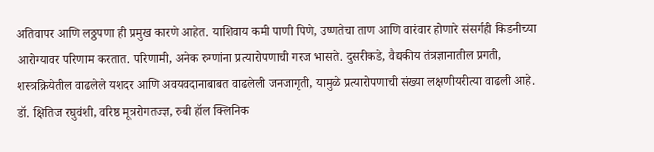अतिवापर आणि लठ्ठपणा ही प्रमुख कारणे आहेत. याशिवाय कमी पाणी पिणे, उष्णतेचा ताण आणि वारंवार होणारे संसर्गही किडनीच्या आरोग्यावर परिणाम करतात. परिणामी, अनेक रुग्णांना प्रत्यारोपणाची गरज भासते. दुसरीकडे, वैद्यकीय तंत्रज्ञानातील प्रगती, शस्त्रक्रियेतील वाढलेले यशदर आणि अवयवदानाबाबत वाढलेली जनजागृती, यामुळे प्रत्यारोपणाची संख्या लक्षणीयरीत्या वाढली आहे.
डॉ. क्षितिज रघुवंशी, वरिष्ठ मूत्ररोगतज्ज्ञ, रुबी हॉल क्लिनिक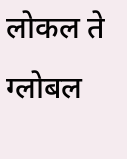लोकल ते ग्लोबल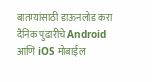बातम्यांसाठी डाऊनलोड करा दैनिक पुढारीचे Android आणि iOS मोबाईल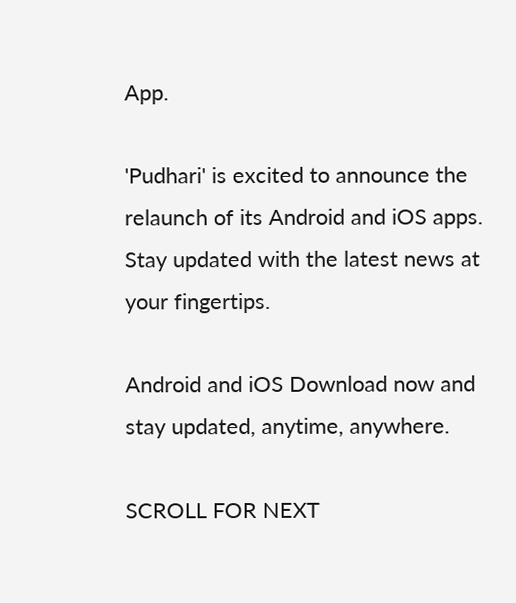App.

'Pudhari' is excited to announce the relaunch of its Android and iOS apps. Stay updated with the latest news at your fingertips.

Android and iOS Download now and stay updated, anytime, anywhere.

SCROLL FOR NEXT